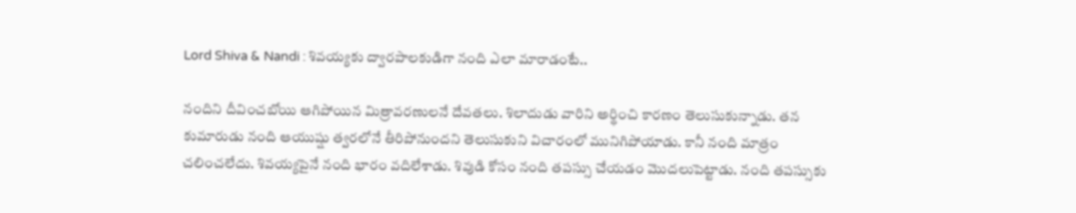Lord Shiva & Nandi : శివయ్యకు ద్వారపాలకుడిగా నంది ఎలా మారాడంటే..

నందిని దీవించబోయి ఆగిపోయిన మిత్రావరణులనే దేవతలు. శిలాదుడు వారిని అర్థించి కారణం తెలుసుకున్నాడు. తన కుమారుడు నంది ఆయుష్షు త్వరలోనే తీరిపోనుందని తెలుసుకుని విచారంలో మునిగిపోయాడు. కానీ నంది మాత్రం చలించలేదు. శివయ్యపైనే నంది భారం వదిలేశాడు. శివుడి కోసం నంది తపస్సు చేయడం మొదలుపెట్టాడు. నంది తపస్సుకు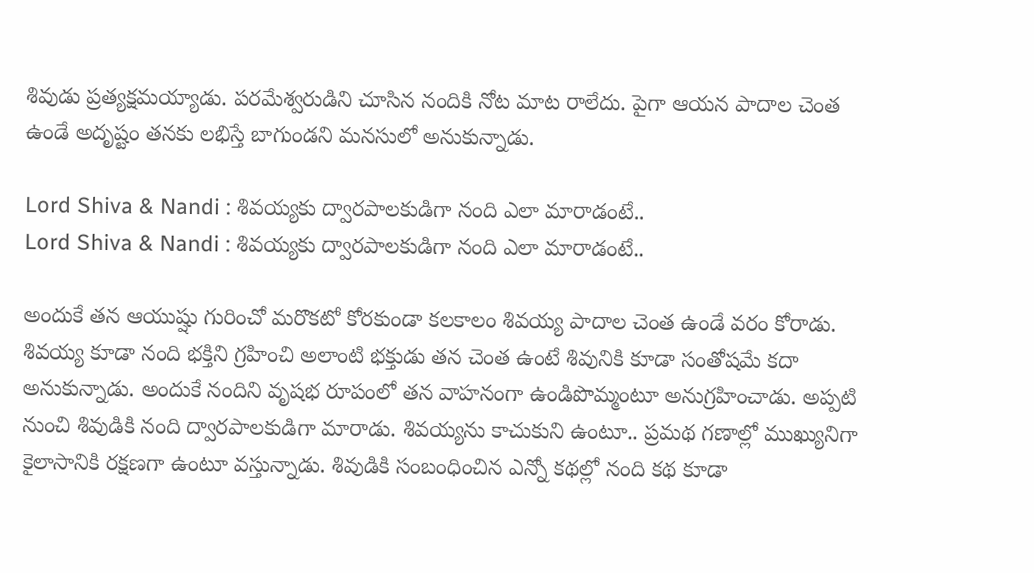శివుడు ప్రత్యక్షమయ్యాడు. పరమేశ్వరుడిని చూసిన నందికి నోట మాట రాలేదు. పైగా ఆయన పాదాల చెంత ఉండే అదృష్టం తనకు లభిస్తే బాగుండని మనసులో అనుకున్నాడు.

Lord Shiva & Nandi : శివయ్యకు ద్వారపాలకుడిగా నంది ఎలా మారాడంటే..
Lord Shiva & Nandi : శివయ్యకు ద్వారపాలకుడిగా నంది ఎలా మారాడంటే..

అందుకే తన ఆయుష్షు గురించో మరొకటో కోరకుండా కలకాలం శివయ్య పాదాల చెంత ఉండే వరం కోరాడు. శివయ్య కూడా నంది భక్తిని గ్రహించి అలాంటి భక్తుడు తన చెంత ఉంటే శివునికి కూడా సంతోషమే కదా అనుకున్నాడు. అందుకే నందిని వృషభ రూపంలో తన వాహనంగా ఉండిపొమ్మంటూ అనుగ్రహించాడు. అప్పటి నుంచి శివుడికి నంది ద్వారపాలకుడిగా మారాడు. శివయ్యను కాచుకుని ఉంటూ.. ప్రమథ గణాల్లో ముఖ్యునిగా కైలాసానికి రక్షణగా ఉంటూ వస్తున్నాడు. శివుడికి సంబంధించిన ఎన్నో కథల్లో నంది కథ కూడా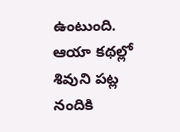ఉంటుంది. ఆయా కథల్లో శివుని పట్ల నందికి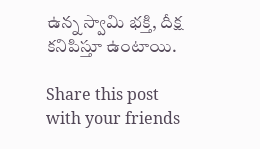ఉన్న స్వామి భక్తి, దీక్ష కనిపిస్తూ ఉంటాయి.

Share this post with your friends